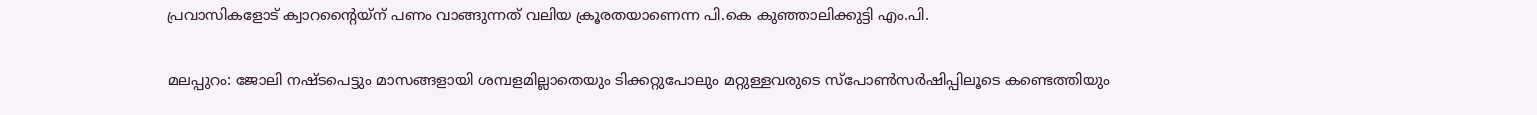പ്രവാസികളോട് ക്വാറന്റൈയ്‌ന് പണം വാങ്ങുന്നത് വലിയ ക്രൂരതയാണെന്ന പി.കെ കുഞ്ഞാലിക്കുട്ടി എം.പി.

മലപ്പുറം: ജോലി നഷ്ടപെട്ടും മാസങ്ങളായി ശമ്പളമില്ലാതെയും ടിക്കറ്റുപോലും മറ്റുള്ളവരുടെ സ്‌പോണ്‍സര്‍ഷിപ്പിലൂടെ കണ്ടെത്തിയും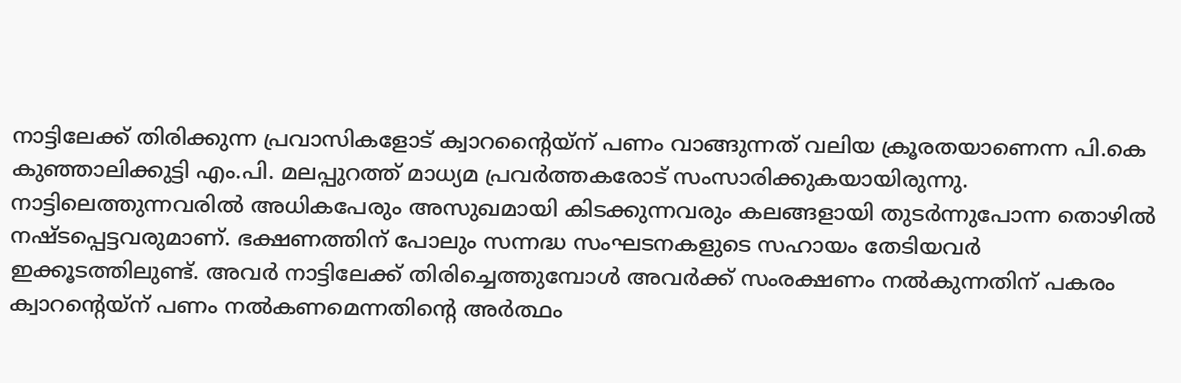നാട്ടിലേക്ക് തിരിക്കുന്ന പ്രവാസികളോട് ക്വാറന്റൈയ്‌ന് പണം വാങ്ങുന്നത് വലിയ ക്രൂരതയാണെന്ന പി.കെ കുഞ്ഞാലിക്കുട്ടി എം.പി. മലപ്പുറത്ത് മാധ്യമ പ്രവര്‍ത്തകരോട് സംസാരിക്കുകയായിരുന്നു. നാട്ടിലെത്തുന്നവരില്‍ അധികപേരും അസുഖമായി കിടക്കുന്നവരും കലങ്ങളായി തുടര്‍ന്നുപോന്ന തൊഴില്‍ നഷ്ടപ്പെട്ടവരുമാണ്. ഭക്ഷണത്തിന് പോലും സന്നദ്ധ സംഘടനകളുടെ സഹായം തേടിയവര്‍ ഇക്കൂടത്തിലുണ്ട്. അവര്‍ നാട്ടിലേക്ക് തിരിച്ചെത്തുമ്പോള്‍ അവര്‍ക്ക് സംരക്ഷണം നല്‍കുന്നതിന് പകരം ക്വാറന്റെയ്‌ന് പണം നല്‍കണമെന്നതിന്റെ അര്‍ത്ഥം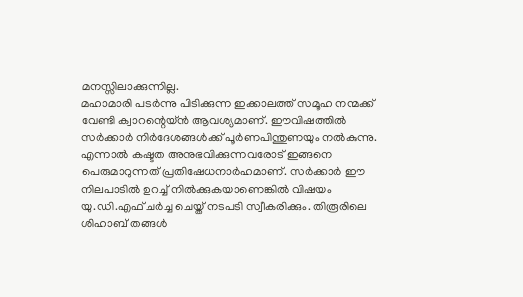മനസ്സിലാക്കുന്നില്ല.
മഹാമാരി പടര്‍ന്നു പിടിക്കുന്ന ഇക്കാലത്ത് സമൂഹ നന്മക്ക് വേണ്ടി ക്വാറന്റെയ്ന്‍ ആവശ്യമാണ്. ഈവിഷത്തില്‍ സര്‍ക്കാര്‍ നിര്‍ദേശങ്ങള്‍ക്ക് പൂര്‍ണപിന്തുണയും നല്‍കുന്നു. എന്നാല്‍ കഷ്ടത അനുഭവിക്കുന്നവരോട് ഇങ്ങനെ പെരുമാറുന്നത് പ്രതിഷേധനാര്‍ഹമാണ്. സര്‍ക്കാര്‍ ഈ നിലപാടില്‍ ഉറച്ച് നില്‍ക്കുകയാണെങ്കില്‍ വിഷയം യു.ഡി.എഫ് ചര്‍ച്ച ചെയ്ത് നടപടി സ്വീകരിക്കും. തിരൂരിലെ ശിഹാബ് തങ്ങള്‍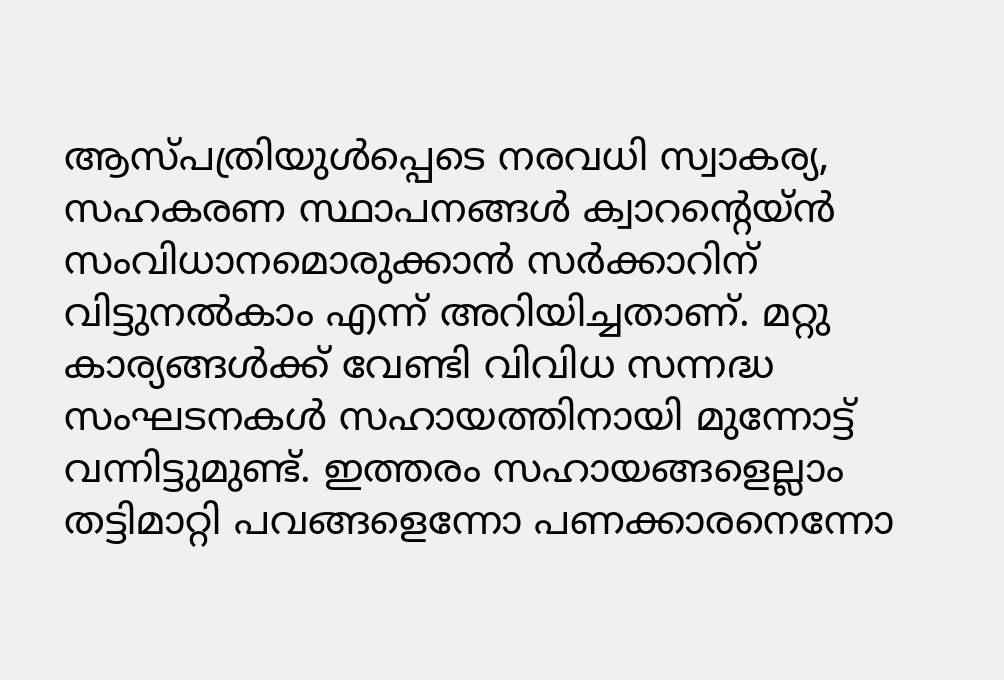ആസ്പത്രിയുള്‍പ്പെടെ നരവധി സ്വാകര്യ, സഹകരണ സ്ഥാപനങ്ങള്‍ ക്വാറന്റെയ്ന്‍ സംവിധാനമൊരുക്കാന്‍ സര്‍ക്കാറിന് വിട്ടുനല്‍കാം എന്ന് അറിയിച്ചതാണ്. മറ്റു കാര്യങ്ങള്‍ക്ക് വേണ്ടി വിവിധ സന്നദ്ധ സംഘടനകള്‍ സഹായത്തിനായി മുന്നോട്ട് വന്നിട്ടുമുണ്ട്. ഇത്തരം സഹായങ്ങളെല്ലാം തട്ടിമാറ്റി പവങ്ങളെന്നോ പണക്കാരനെന്നോ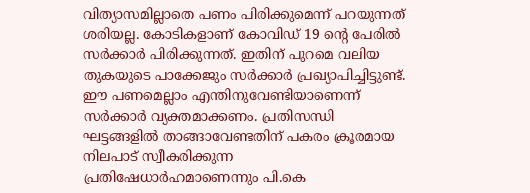വിത്യാസമില്ലാതെ പണം പിരിക്കുമെന്ന് പറയുന്നത് ശരിയല്ല. കോടികളാണ് കോവിഡ് 19 ന്റെ പേരില്‍ സര്‍ക്കാര്‍ പിരിക്കുന്നത്. ഇതിന് പുറമെ വലിയ തുകയുടെ പാക്കേജും സര്‍ക്കാര്‍ പ്രഖ്യാപിച്ചിട്ടുണ്ട്. ഈ പണമെല്ലാം എന്തിനുവേണ്ടിയാണെന്ന് സര്‍ക്കാര്‍ വ്യക്തമാക്കണം. പ്രതിസന്ധി ഘട്ടങ്ങളില്‍ താങ്ങാവേണ്ടതിന് പകരം ക്രൂരമായ നിലപാട് സ്വീകരിക്കുന്ന പ്രതിഷേധാര്‍ഹമാണെന്നും പി.കെ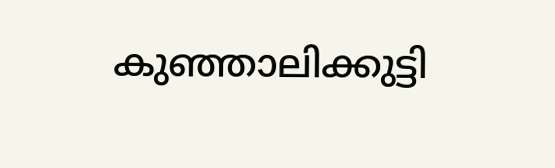കുഞ്ഞാലിക്കുട്ടി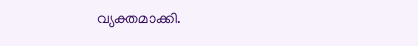വ്യക്തമാക്കി.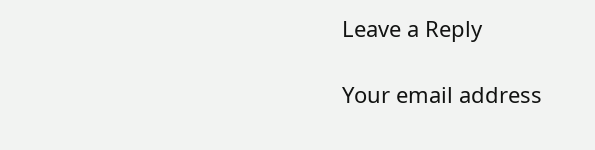Leave a Reply

Your email address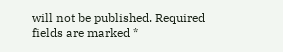will not be published. Required fields are marked *